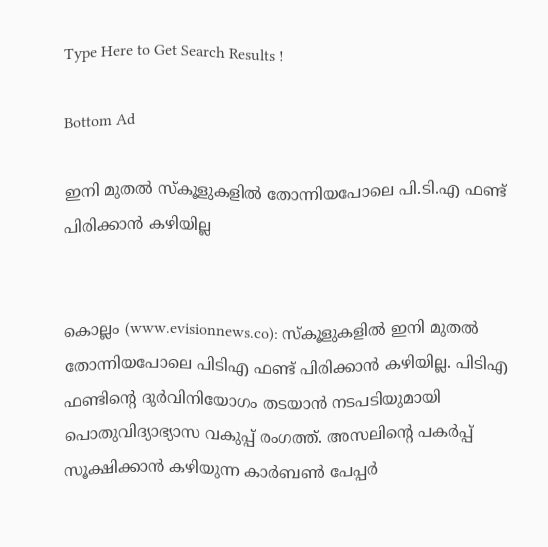Type Here to Get Search Results !

Bottom Ad

ഇനി മുതല്‍ സ്‌കൂളുകളില്‍ തോന്നിയപോലെ പി.ടി.എ ഫണ്ട് പിരിക്കാന്‍ കഴിയില്ല


കൊല്ലം (www.evisionnews.co): സ്‌കൂളുകളില്‍ ഇനി മുതല്‍ തോന്നിയപോലെ പിടിഎ ഫണ്ട് പിരിക്കാന്‍ കഴിയില്ല. പിടിഎ ഫണ്ടിന്റെ ദുര്‍വിനിയോഗം തടയാന്‍ നടപടിയുമായി പൊതുവിദ്യാഭ്യാസ വകുപ്പ് രംഗത്ത്. അസലിന്റെ പകര്‍പ്പ് സൂക്ഷിക്കാന്‍ കഴിയുന്ന കാര്‍ബണ്‍ പേപ്പര്‍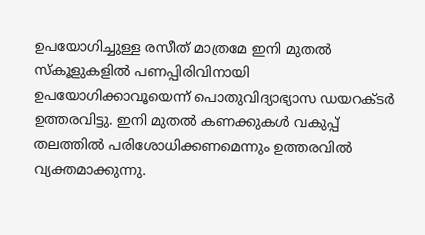ഉപയോഗിച്ചുള്ള രസീത് മാത്രമേ ഇനി മുതല്‍ സ്‌കൂളുകളില്‍ പണപ്പിരിവിനായി ഉപയോഗിക്കാവൂയെന്ന് പൊതുവിദ്യാഭ്യാസ ഡയറക്ടര്‍ ഉത്തരവിട്ടു. ഇനി മുതല്‍ കണക്കുകള്‍ വകുപ്പ് തലത്തില്‍ പരിശോധിക്കണമെന്നും ഉത്തരവില്‍ വ്യക്തമാക്കുന്നു.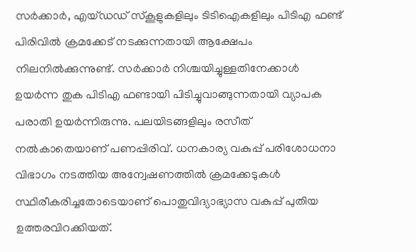സര്‍ക്കാര്‍, എയ്ഡഡ് സ്‌കൂളുകളിലും ടിടിഐകളിലും പിടിഎ ഫണ്ട് പിരിവില്‍ ക്രമക്കേട് നടക്കുന്നതായി ആക്ഷേപം നിലനില്‍ക്കുന്നുണ്ട്. സര്‍ക്കാര്‍ നിശ്ചയിച്ചുള്ളതിനേക്കാള്‍ ഉയര്‍ന്ന തുക പിടിഎ ഫണ്ടായി പിടിച്ചുവാങ്ങുന്നതായി വ്യാപക പരാതി ഉയര്‍ന്നിരുന്നു. പലയിടങ്ങളിലും രസീത് നല്‍കാതെയാണ് പണപ്പിരിവ്. ധനകാര്യ വകുപ്പ് പരിശോധനാ വിഭാഗം നടത്തിയ അന്വേഷണത്തില്‍ ക്രമക്കേടുകള്‍ സ്ഥിരീകരിച്ചതോടെയാണ് പൊതുവിദ്യാഭ്യാസ വകുപ്പ് പുതിയ ഉത്തരവിറക്കിയത്.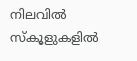നിലവില്‍ സ്‌കൂളുകളില്‍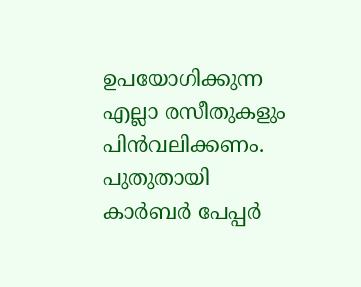ഉപയോഗിക്കുന്ന എല്ലാ രസീതുകളും പിന്‍വലിക്കണം. പുതുതായി കാര്‍ബര്‍ പേപ്പര്‍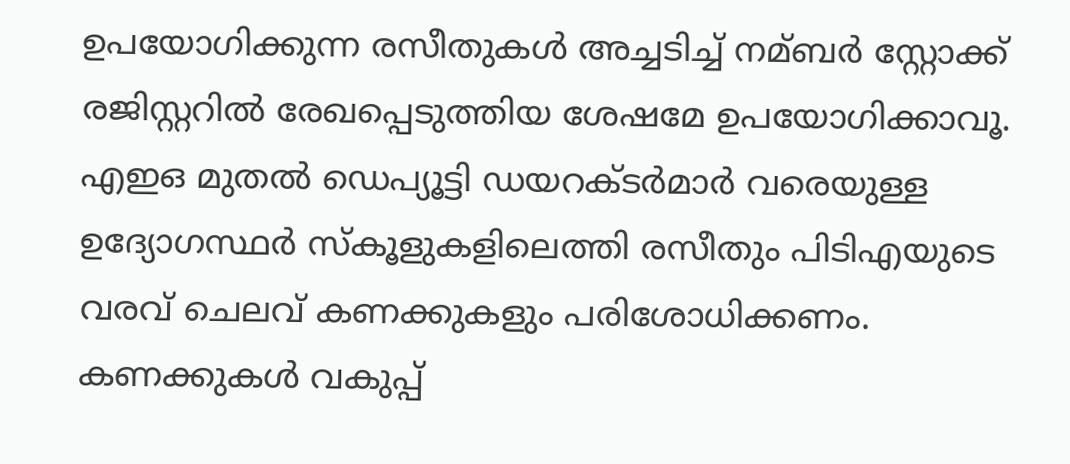ഉപയോഗിക്കുന്ന രസീതുകള്‍ അച്ചടിച്ച് നമ്ബര്‍ സ്റ്റോക്ക് രജിസ്റ്ററില്‍ രേഖപ്പെടുത്തിയ ശേഷമേ ഉപയോഗിക്കാവൂ. എഇഒ മുതല്‍ ഡെപ്യൂട്ടി ഡയറക്ടര്‍മാര്‍ വരെയുള്ള ഉദ്യോഗസ്ഥര്‍ സ്‌കൂളുകളിലെത്തി രസീതും പിടിഎയുടെ വരവ് ചെലവ് കണക്കുകളും പരിശോധിക്കണം. കണക്കുകള്‍ വകുപ്പ്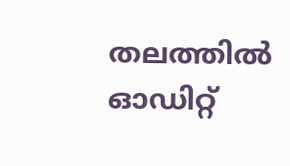തലത്തില്‍ ഓഡിറ്റ്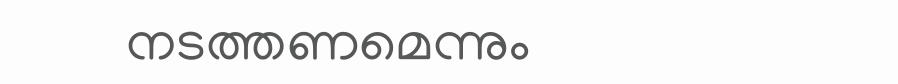നടത്തണമെന്നും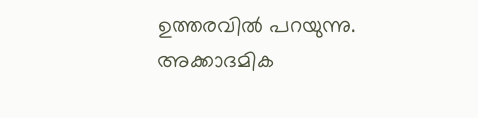ഉത്തരവില്‍ പറയുന്നു. അക്കാദമിക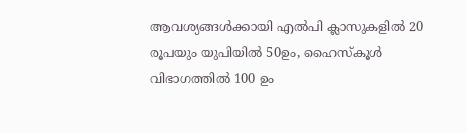ആവശ്യങ്ങള്‍ക്കായി എല്‍പി ക്ലാസുകളില്‍ 20 രൂപയും യുപിയില്‍ 50ഉം, ഹൈസ്‌കൂള്‍ വിഭാഗത്തില്‍ 100 ഉം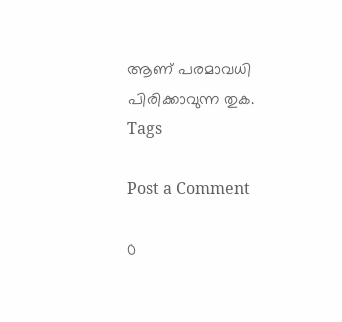ആണ് പരമാവധി പിരിക്കാവുന്ന തുക.
Tags

Post a Comment

0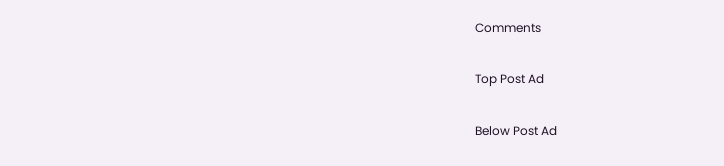Comments

Top Post Ad

Below Post Ad